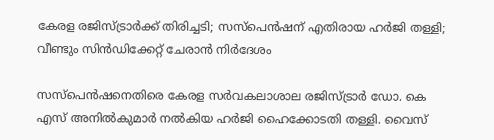കേരള രജിസ്ട്രാര്‍ക്ക് തിരിച്ചടി; സസ്പെന്‍ഷന് എതിരായ ഹര്‍ജി തള്ളി; വീണ്ടും സിന്‍ഡിക്കേറ്റ് ചേരാൻ നിര്‍ദേശം

സസ്‌പെന്‍ഷനെതിരെ കേരള സര്‍വകലാശാല രജിസ്ട്രാര്‍ ഡോ. കെ എസ് അനില്‍കുമാര്‍ നല്‍കിയ ഹര്‍ജി ഹൈക്കോടതി തള്ളി. വൈസ്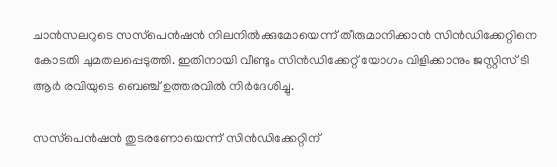ചാന്‍സലറുടെ സസ്‌പെന്‍ഷന്‍ നിലനില്‍ക്കുമോയെന്ന് തീരുമാനിക്കാന്‍ സിന്‍ഡിക്കേറ്റിനെ കോടതി ചുമതലപ്പെടുത്തി. ഇതിനായി വീണ്ടും സിന്‍ഡിക്കേറ്റ് യോഗം വിളിക്കാനും ജസ്റ്റിസ് ടി ആര്‍ രവിയുടെ ബെഞ്ച് ഉത്തരവില്‍ നിര്‍ദേശിച്ചു.

സസ്‌പെന്‍ഷന്‍ തുടരണോയെന്ന് സിന്‍ഡിക്കേറ്റിന്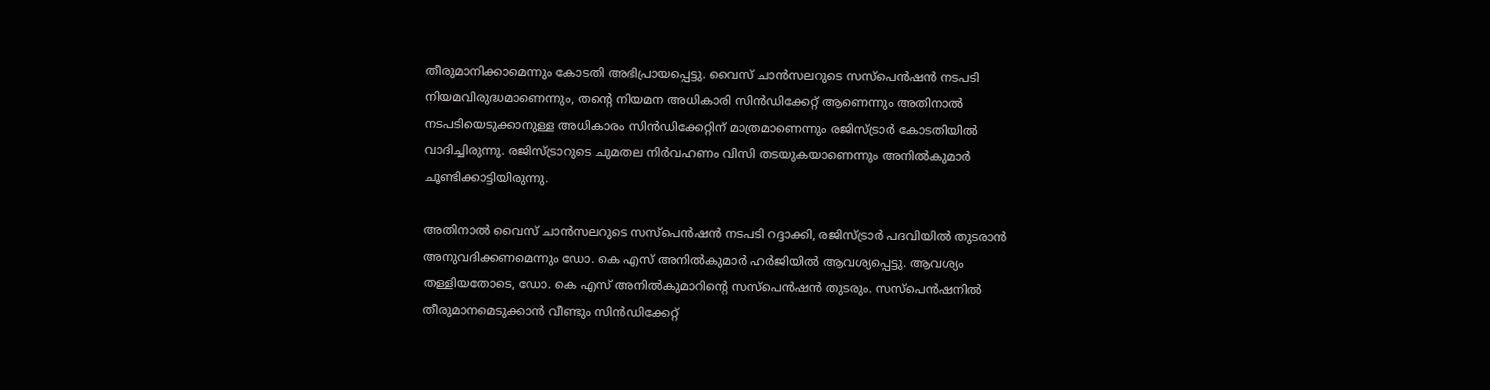തീരുമാനിക്കാമെന്നും കോടതി അഭിപ്രായപ്പെട്ടു. വൈസ് ചാന്‍സലറുടെ സസ്‌പെന്‍ഷന്‍ നടപടി നിയമവിരുദ്ധമാണെന്നും, തന്റെ നിയമന അധികാരി സിന്‍ഡിക്കേറ്റ് ആണെന്നും അതിനാല്‍ നടപടിയെടുക്കാനുള്ള അധികാരം സിന്‍ഡിക്കേറ്റിന് മാത്രമാണെന്നും രജിസ്ട്രാര്‍ കോടതിയില്‍ വാദിച്ചിരുന്നു. രജിസ്ട്രാറുടെ ചുമതല നിര്‍വഹണം വിസി തടയുകയാണെന്നും അനില്‍കുമാര്‍ ചൂണ്ടിക്കാട്ടിയിരുന്നു.

അതിനാല്‍ വൈസ് ചാന്‍സലറുടെ സസ്‌പെന്‍ഷന്‍ നടപടി റദ്ദാക്കി, രജിസ്ട്രാര്‍ പദവിയില്‍ തുടരാന്‍ അനുവദിക്കണമെന്നും ഡോ. കെ എസ് അനില്‍കുമാര്‍ ഹര്‍ജിയില്‍ ആവശ്യപ്പെട്ടു. ആവശ്യം തള്ളിയതോടെ, ഡോ. കെ എസ് അനില്‍കുമാറിന്റെ സസ്‌പെന്‍ഷന്‍ തുടരും. സസ്‌പെന്‍ഷനില്‍ തീരുമാനമെടുക്കാന്‍ വീണ്ടും സിന്‍ഡിക്കേറ്റ്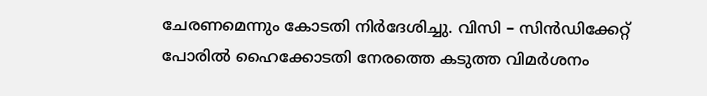ചേരണമെന്നും കോടതി നിര്‍ദേശിച്ചു. വിസി – സിന്‍ഡിക്കേറ്റ് പോരില്‍ ഹൈക്കോടതി നേരത്തെ കടുത്ത വിമര്‍ശനം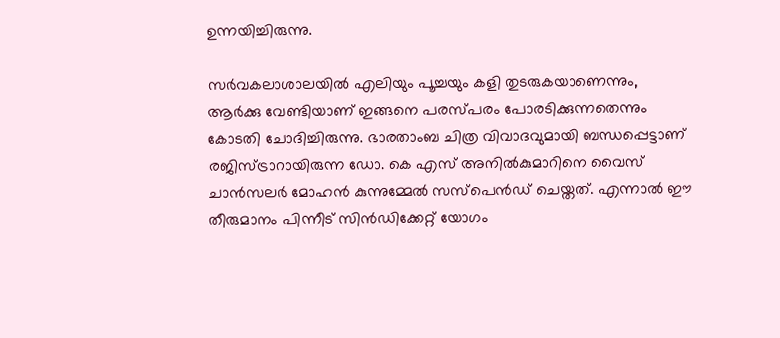ഉന്നയിച്ചിരുന്നു.

സര്‍വകലാശാലയില്‍ എലിയും പൂച്ചയും കളി തുടരുകയാണെന്നും, ആര്‍ക്കു വേണ്ടിയാണ് ഇങ്ങനെ പരസ്പരം പോരടിക്കുന്നതെന്നും കോടതി ചോദിച്ചിരുന്നു. ഭാരതാംബ ചിത്ര വിവാദവുമായി ബന്ധപ്പെട്ടാണ് രജിസ്ട്രാറായിരുന്ന ഡോ. കെ എസ് അനില്‍കുമാറിനെ വൈസ് ചാന്‍സലര്‍ മോഹന്‍ കുന്നുമ്മേല്‍ സസ്‌പെന്‍ഡ് ചെയ്തത്. എന്നാല്‍ ഈ തീരുമാനം പിന്നീട് സിന്‍ഡിക്കേറ്റ് യോഗം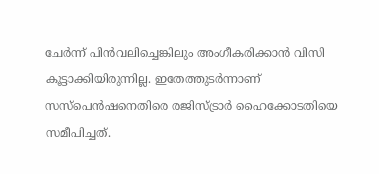ചേര്‍ന്ന് പിന്‍വലിച്ചെങ്കിലും അംഗീകരിക്കാന്‍ വിസി കൂട്ടാക്കിയിരുന്നില്ല. ഇതേത്തുടര്‍ന്നാണ് സസ്‌പെന്‍ഷനെതിരെ രജിസ്ട്രാര്‍ ഹൈക്കോടതിയെ സമീപിച്ചത്.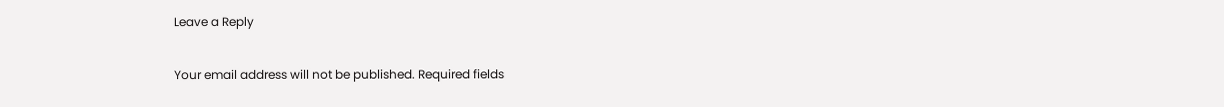Leave a Reply

Your email address will not be published. Required fields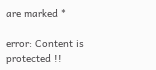are marked *

error: Content is protected !!